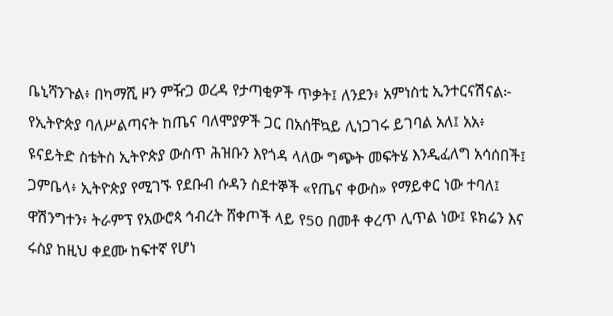ቤኒሻንጉል፥ በካማሺ ዞን ምዥጋ ወረዳ የታጣቂዎች ጥቃት፤ ለንደን፥ አምነስቲ ኢንተርናሽናል፦ የኢትዮጵያ ባለሥልጣናት ከጤና ባለሞያዎች ጋር በአሰቸኳይ ሊነጋገሩ ይገባል አለ፤ አአ፥ ዩናይትድ ስቴትስ ኢትዮጵያ ውስጥ ሕዝቡን እየጎዳ ላለው ግጭት መፍትሄ እንዲፈለግ አሳሰበች፤ ጋምቤላ፥ ኢትዮጵያ የሚገኙ የደቡብ ሱዳን ስደተኞች «የጤና ቀውስ» የማይቀር ነው ተባለ፤ ዋሽንግተን፥ ትራምፕ የአውሮጳ ኅብረት ሸቀጦች ላይ የ50 በመቶ ቀረጥ ሊጥል ነው፤ ዩክሬን እና ሩስያ ከዚህ ቀደሙ ከፍተኛ የሆነ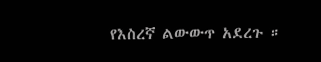የእስረኛ ልውውጥ አደረጉ ።